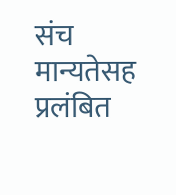संच मान्यतेसह प्रलंबित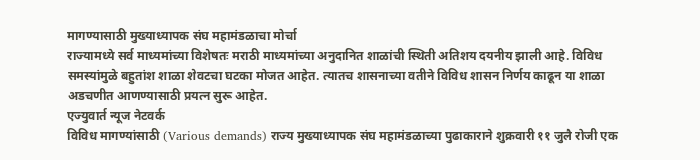मागण्यासाठी मुख्याध्यापक संघ महामंडळाचा मोर्चा
राज्यामध्ये सर्व माध्यमांच्या विशेषतः मराठी माध्यमांच्या अनुदानित शाळांची स्थिती अतिशय दयनीय झाली आहे. विविध समस्यांमुळे बहुतांश शाळा शेवटचा घटका मोजत आहेत. त्यातच शासनाच्या वतीने विविध शासन निर्णय काढून या शाळा अडचणीत आणण्यासाठी प्रयत्न सुरू आहेत.
एज्युवार्त न्यूज नेटवर्क
विविध मागण्यांसाठी (Various demands) राज्य मुख्याध्यापक संघ महामंडळाच्या पुढाकाराने शुक्रवारी ११ जुलै रोजी एक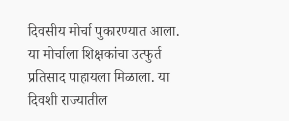दिवसीय मोर्चा पुकारण्यात आला. या मोर्चाला शिक्षकांचा उत्फुर्त प्रतिसाद पाहायला मिळाला. या दिवशी राज्यातील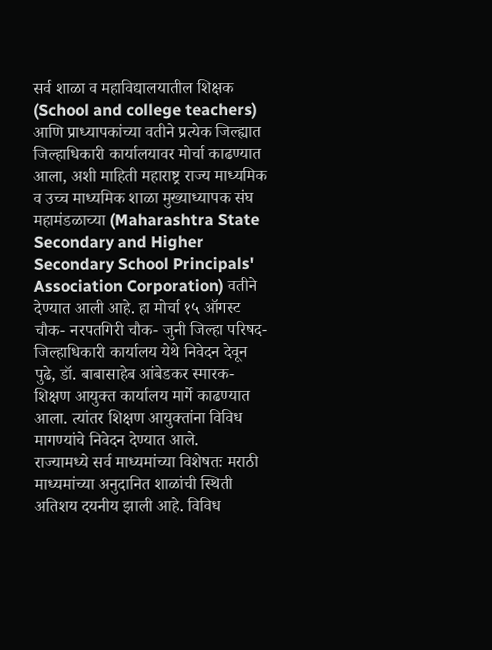सर्व शाळा व महाविद्यालयातील शिक्षक (School and college teachers) आणि प्राध्यापकांच्या वतीने प्रत्येक जिल्ह्यात जिल्हाधिकारी कार्यालयावर मोर्चा काढण्यात आला, अशी माहिती महाराष्ट्र राज्य माध्यमिक व उच्च माध्यमिक शाळा मुख्याध्यापक संघ महामंडळाच्या (Maharashtra State Secondary and Higher Secondary School Principals' Association Corporation) वतीने देण्यात आली आहे. हा मोर्चा १५ ऑगस्ट चौक- नरपतगिरी चौक- जुनी जिल्हा परिषद- जिल्हाधिकारी कार्यालय येथे निवेदन देवून पुढे, डॉ. बाबासाहेब आंबेडकर स्मारक- शिक्षण आयुक्त कार्यालय मार्गे काढण्यात आला. त्यांतर शिक्षण आयुक्तांना विविध मागण्यांचे निवेदन देण्यात आले.
राज्यामध्ये सर्व माध्यमांच्या विशेषतः मराठी माध्यमांच्या अनुदानित शाळांची स्थिती अतिशय दयनीय झाली आहे. विविध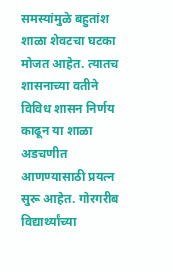समस्यांमुळे बहुतांश शाळा शेवटचा घटका मोजत आहेत. त्यातच शासनाच्या वतीने विविध शासन निर्णय काढून या शाळा अडचणीत आणण्यासाठी प्रयत्न सुरू आहेत. गोरगरीब विद्यार्थ्यांच्या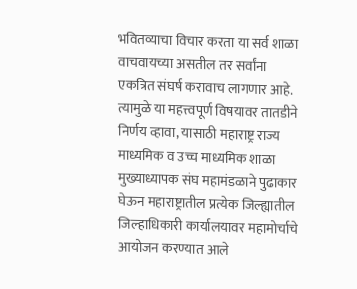भवितव्याचा विचार करता या सर्व शाळा वाचवायच्या असतील तर सर्वांना एकत्रित संघर्ष करावाच लागणार आहे. त्यामुळे या महत्त्वपूर्ण विषयावर तातडीने निर्णय व्हावा, यासाठी महाराष्ट्र राज्य माध्यमिक व उच्च माध्यमिक शाळा मुख्याध्यापक संघ महामंडळाने पुढाकार घेऊन महाराष्ट्रातील प्रत्येक जिल्ह्यातील जिल्हाधिकारी कार्यालयावर महामोर्चाचे आयोजन करण्यात आले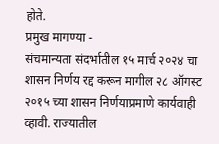होते.
प्रमुख मागण्या -
संचमान्यता संदर्भातील १५ मार्च २०२४ चा शासन निर्णय रद्द करून मागील २८ ऑगस्ट २०१५ च्या शासन निर्णयाप्रमाणे कार्यवाही व्हावी. राज्यातील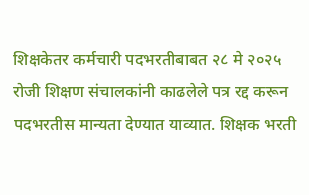शिक्षकेतर कर्मचारी पदभरतीबाबत २८ मे २०२५ रोजी शिक्षण संचालकांनी काढलेले पत्र रद्द करून पदभरतीस मान्यता देण्यात याव्यात. शिक्षक भरती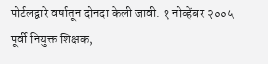पोर्टलद्वारे वर्षातून दोनदा केली जावी. १ नोव्हेंबर २००५ पूर्वी नियुक्त शिक्षक,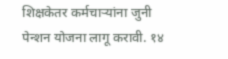शिक्षकेतर कर्मचाऱ्यांना जुनी पेन्शन योजना लागू करावी. १४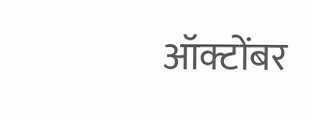ऑक्टोंबर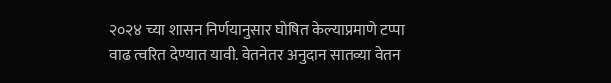२०२४ च्या शासन निर्णयानुसार घोषित केल्याप्रमाणे टप्पा वाढ त्वरित देण्यात यावी. वेतनेतर अनुदान सातव्या वेतन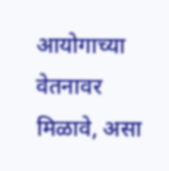आयोगाच्या वेतनावर मिळावे, असा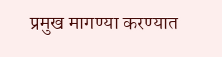प्रमुख मागण्या करण्यात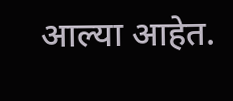आल्या आहेत.